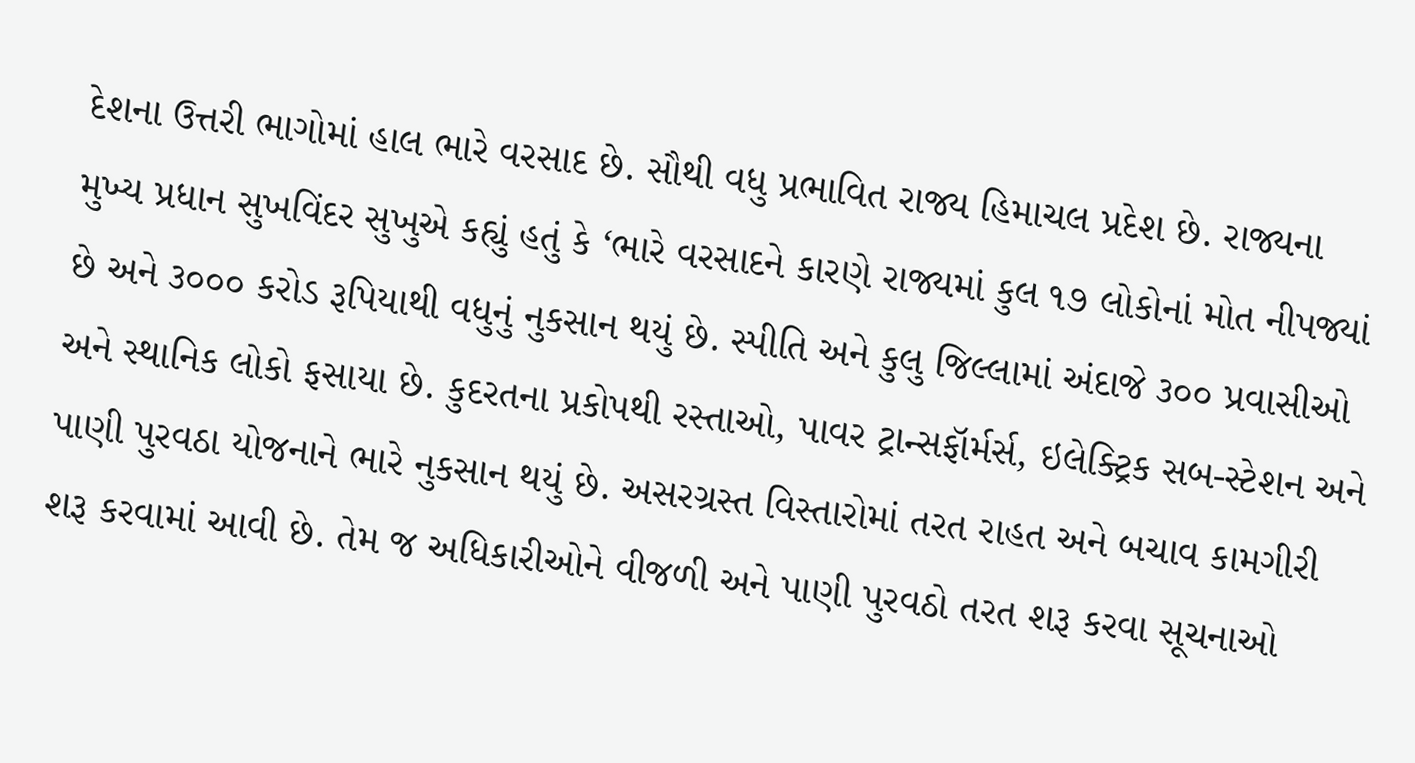દેશના ઉત્તરી ભાગોમાં હાલ ભારે વરસાદ છે. સૌથી વધુ પ્રભાવિત રાજ્ય હિમાચલ પ્રદેશ છે. રાજ્યના મુખ્ય પ્રધાન સુખવિંદર સુખુએ કહ્યું હતું કે ‘ભારે વરસાદને કારણે રાજ્યમાં કુલ ૧૭ લોકોનાં મોત નીપજ્યાં છે અને ૩૦૦૦ કરોડ રૂપિયાથી વધુનું નુકસાન થયું છે. સ્પીતિ અને કુલુ જિલ્લામાં અંદાજે ૩૦૦ પ્રવાસીઓ અને સ્થાનિક લોકો ફસાયા છે. કુદરતના પ્રકોપથી રસ્તાઓ, પાવર ટ્રાન્સફૉર્મર્સ, ઇલેક્ટ્રિક સબ-સ્ટેશન અને પાણી પુરવઠા યોજનાને ભારે નુકસાન થયું છે. અસરગ્રસ્ત વિસ્તારોમાં તરત રાહત અને બચાવ કામગીરી શરૂ કરવામાં આવી છે. તેમ જ અધિકારીઓને વીજળી અને પાણી પુરવઠો તરત શરૂ કરવા સૂચનાઓ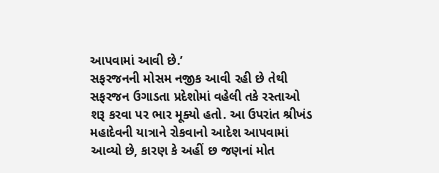આપવામાં આવી છે.’
સફરજનની મોસમ નજીક આવી રહી છે તેથી સફરજન ઉગાડતા પ્રદેશોમાં વહેલી તકે રસ્તાઓ શરૂ કરવા પર ભાર મૂક્યો હતો. આ ઉપરાંત શ્રીખંડ મહાદેવની યાત્રાને રોકવાનો આદેશ આપવામાં આવ્યો છે, કારણ કે અહીં છ જણનાં મોત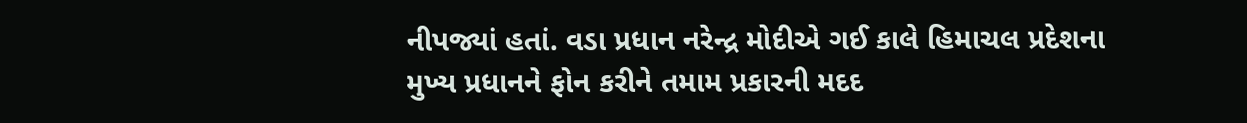નીપજ્યાં હતાં. વડા પ્રધાન નરેન્દ્ર મોદીએ ગઈ કાલે હિમાચલ પ્રદેશના મુખ્ય પ્રધાનને ફોન કરીને તમામ પ્રકારની મદદ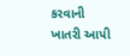કરવાની ખાતરી આપી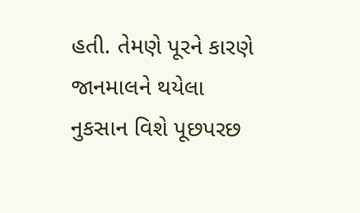હતી. તેમણે પૂરને કારણે જાનમાલને થયેલા નુકસાન વિશે પૂછપરછ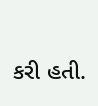કરી હતી.